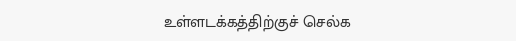உள்ளடக்கத்திற்குச் செல்க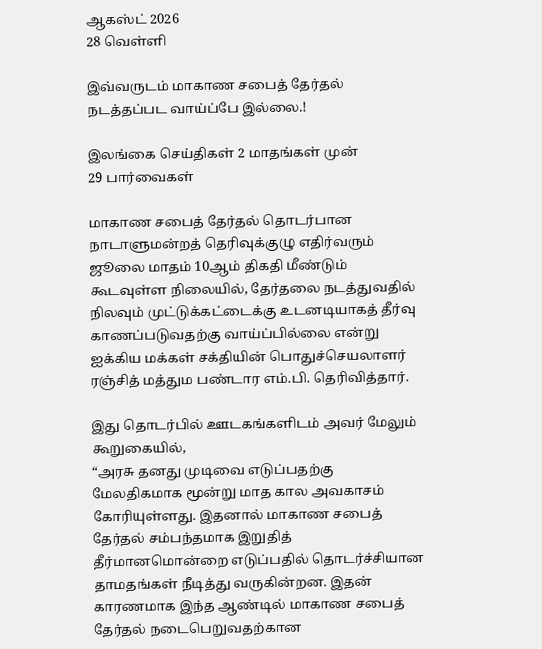ஆகஸ்ட் 2026
28 வெள்ளி

இவ்வருடம் மாகாண சபைத் தேர்தல் நடத்தப்பட வாய்ப்பே இல்லை.!

இலங்கை செய்திகள் 2 மாதங்கள் முன்
29 பார்வைகள்

மாகாண சபைத் தேர்தல் தொடர்பான நாடாளுமன்றத் தெரிவுக்குழு எதிர்வரும் ஜூலை மாதம் 10ஆம் திகதி மீண்டும் கூடவுள்ள நிலையில், தேர்தலை நடத்துவதில் நிலவும் முட்டுக்கட்டைக்கு உடனடியாகத் தீர்வு காணப்படுவதற்கு வாய்ப்பில்லை என்று ஐக்கிய மக்கள் சக்தியின் பொதுச்செயலாளர் ரஞ்சித் மத்தும பண்டார எம்.பி. தெரிவித்தார்.

இது தொடர்பில் ஊடகங்களிடம் அவர் மேலும் கூறுகையில்,
“அரசு தனது முடிவை எடுப்பதற்கு மேலதிகமாக மூன்று மாத கால அவகாசம் கோரியுள்ளது. இதனால் மாகாண சபைத் தேர்தல் சம்பந்தமாக இறுதித் தீர்மானமொன்றை எடுப்பதில் தொடர்ச்சியான தாமதங்கள் நீடித்து வருகின்றன. இதன் காரணமாக இந்த ஆண்டில் மாகாண சபைத் தேர்தல் நடைபெறுவதற்கான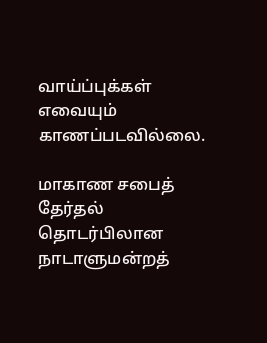வாய்ப்புக்கள் எவையும் காணப்படவில்லை.

மாகாண சபைத் தேர்தல் தொடர்பிலான நாடாளுமன்றத்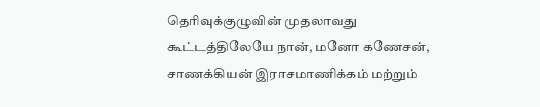தெரிவுக்குழுவின் முதலாவது கூட்டத்திலேயே நான், மனோ கணேசன், சாணக்கியன் இராசமாணிக்கம் மற்றும்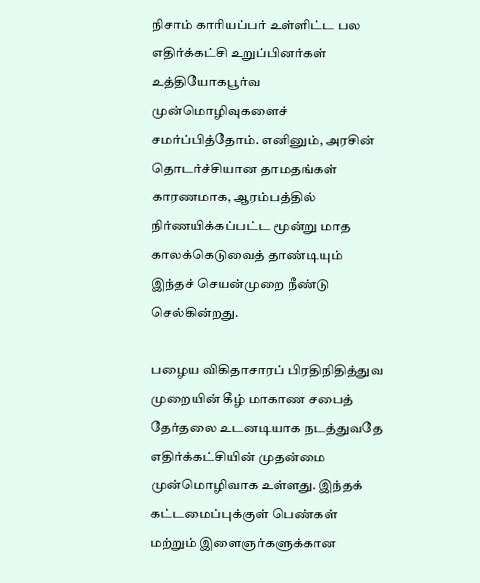நிசாம் காரியப்பர் உள்ளிட்ட பல எதிர்க்கட்சி உறுப்பினர்கள் உத்தியோகபூர்வ முன்மொழிவுகளைச் சமர்ப்பித்தோம். எனினும், அரசின் தொடர்ச்சியான தாமதங்கள் காரணமாக, ஆரம்பத்தில் நிர்ணயிக்கப்பட்ட மூன்று மாத காலக்கெடுவைத் தாண்டியும் இந்தச் செயன்முறை நீண்டு செல்கின்றது.

பழைய விகிதாசாரப் பிரதிநிதித்துவ முறையின் கீழ் மாகாண சபைத் தேர்தலை உடனடியாக நடத்துவதே எதிர்க்கட்சியின் முதன்மை முன்மொழிவாக உள்ளது. இந்தக் கட்டமைப்புக்குள் பெண்கள் மற்றும் இளைஞர்களுக்கான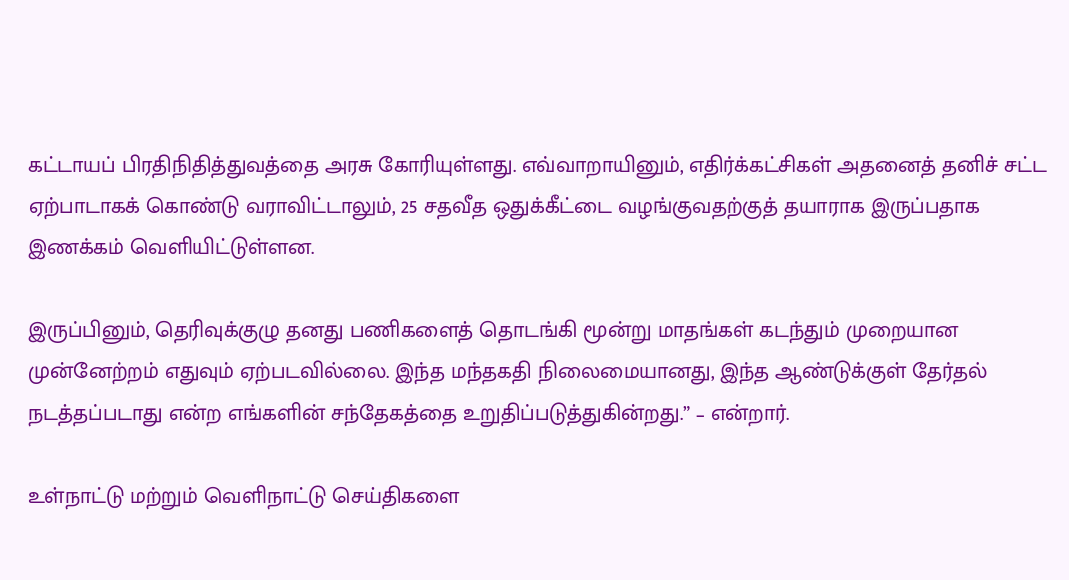கட்டாயப் பிரதிநிதித்துவத்தை அரசு கோரியுள்ளது. எவ்வாறாயினும், எதிர்க்கட்சிகள் அதனைத் தனிச் சட்ட ஏற்பாடாகக் கொண்டு வராவிட்டாலும், 25 சதவீத ஒதுக்கீட்டை வழங்குவதற்குத் தயாராக இருப்பதாக இணக்கம் வெளியிட்டுள்ளன.

இருப்பினும், தெரிவுக்குழு தனது பணிகளைத் தொடங்கி மூன்று மாதங்கள் கடந்தும் முறையான முன்னேற்றம் எதுவும் ஏற்படவில்லை. இந்த மந்தகதி நிலைமையானது, இந்த ஆண்டுக்குள் தேர்தல் நடத்தப்படாது என்ற எங்களின் சந்தேகத்தை உறுதிப்படுத்துகின்றது.” – என்றார்.

உள்நாட்டு மற்றும் வெளிநாட்டு செய்திகளை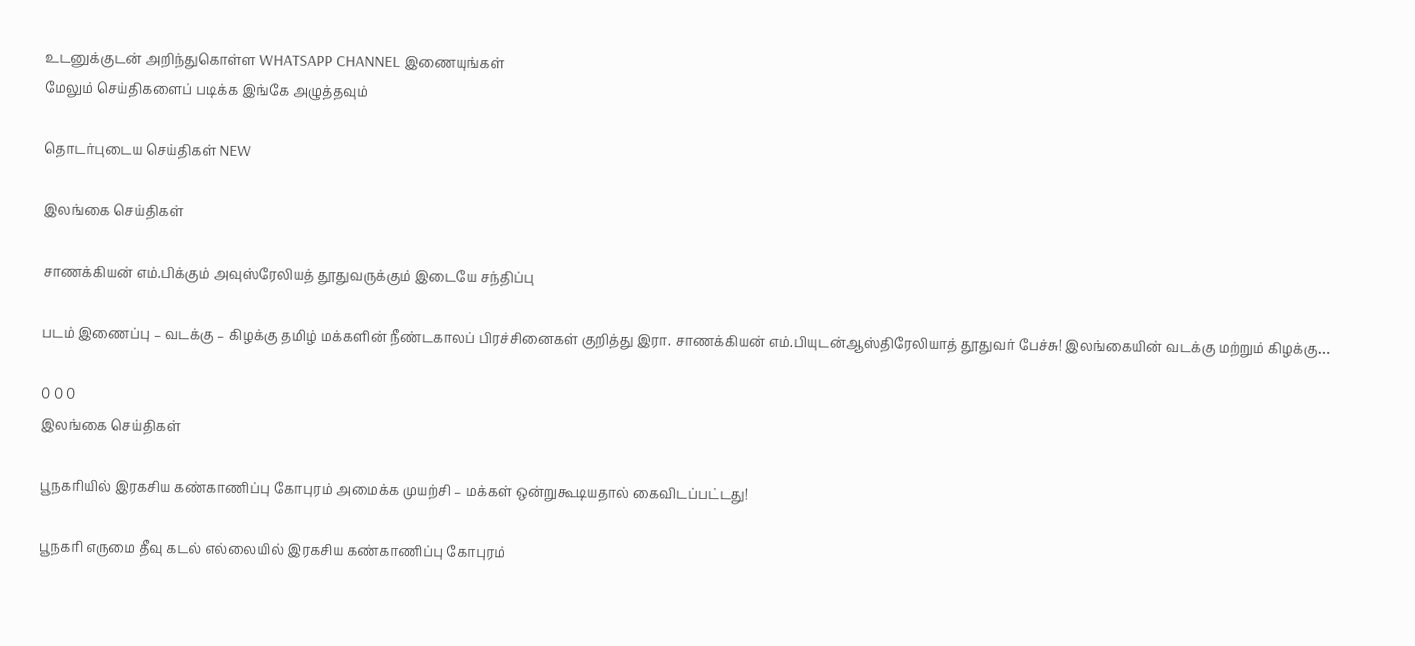உடனுக்குடன் அறிந்துகொள்ள WHATSAPP CHANNEL இணையுங்கள்
மேலும் செய்திகளைப் படிக்க இங்கே அழுத்தவும்

தொடர்புடைய செய்திகள் NEW

இலங்கை செய்திகள்

சாணக்கியன் எம்.பிக்கும் அவுஸ்ரேலியத் தூதுவருக்கும் இடையே சந்திப்பு

படம் இணைப்பு – வடக்கு – கிழக்கு தமிழ் மக்களின் நீண்டகாலப் பிரச்சினைகள் குறித்து இரா. சாணக்கியன் எம்.பியுடன்ஆஸ்திரேலியாத் தூதுவர் பேச்சு! இலங்கையின் வடக்கு மற்றும் கிழக்கு…

0 0 0
இலங்கை செய்திகள்

பூநகரியில் இரகசிய கண்காணிப்பு கோபுரம் அமைக்க முயற்சி – மக்கள் ஒன்றுகூடியதால் கைவிடப்பட்டது!

பூநகரி எருமை தீவு கடல் எல்லையில் இரகசிய கண்காணிப்பு கோபுரம்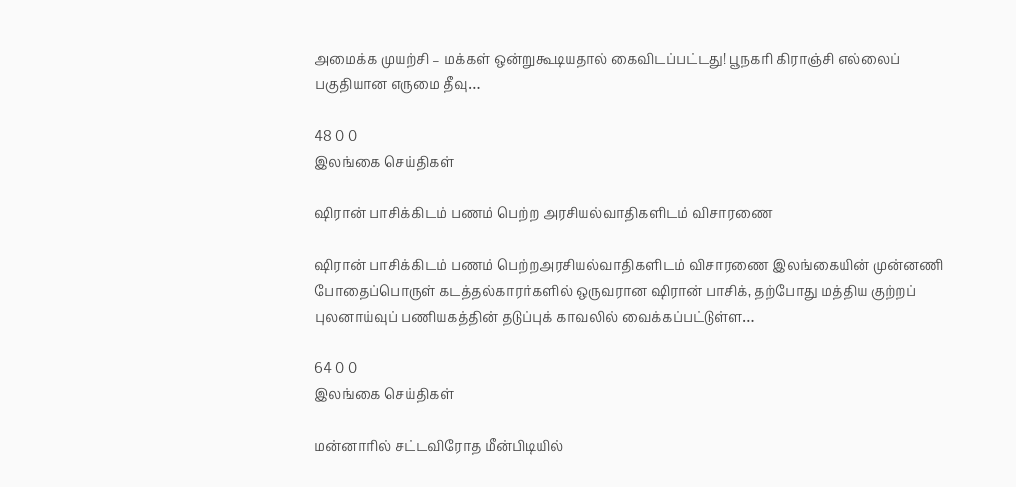அமைக்க முயற்சி – மக்கள் ஒன்றுகூடியதால் கைவிடப்பட்டது! பூநகரி கிராஞ்சி எல்லைப் பகுதியான எருமை தீவு…

48 0 0
இலங்கை செய்திகள்

ஷிரான் பாசிக்கிடம் பணம் பெற்ற அரசியல்வாதிகளிடம் விசாரணை

ஷிரான் பாசிக்கிடம் பணம் பெற்றஅரசியல்வாதிகளிடம் விசாரணை இலங்கையின் முன்னணி போதைப்பொருள் கடத்தல்காரர்களில் ஒருவரான ஷிரான் பாசிக், தற்போது மத்திய குற்றப் புலனாய்வுப் பணியகத்தின் தடுப்புக் காவலில் வைக்கப்பட்டுள்ள…

64 0 0
இலங்கை செய்திகள்

மன்னாரில் சட்டவிரோத மீன்பிடியில்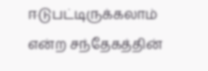ஈடுபட்டிருக்கலாம் என்ற சந்தேகத்தின்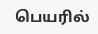பெயரில்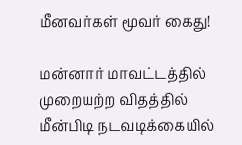மீனவர்கள் மூவர் கைது!

மன்னார் மாவட்டத்தில் முறையற்ற விதத்தில் மீன்பிடி நடவடிக்கையில்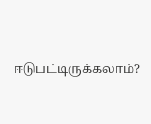ஈடுபட்டிருக்கலாம்?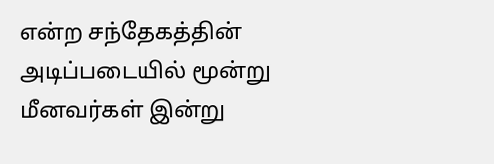என்ற சந்தேகத்தின் அடிப்படையில் மூன்று மீனவர்கள் இன்று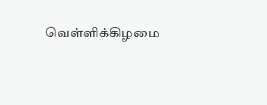வெள்ளிக்கிழமை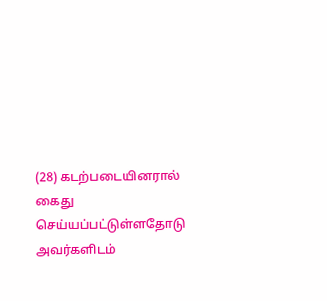(28) கடற்படையினரால் கைது செய்யப்பட்டுள்ளதோடு அவர்களிடம்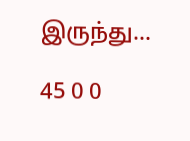இருந்து…

45 0 0